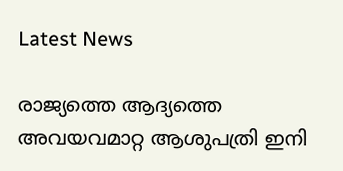Latest News

രാജ്യത്തെ ആദ്യത്തെ അവയവമാറ്റ ആശുപത്രി ഇനി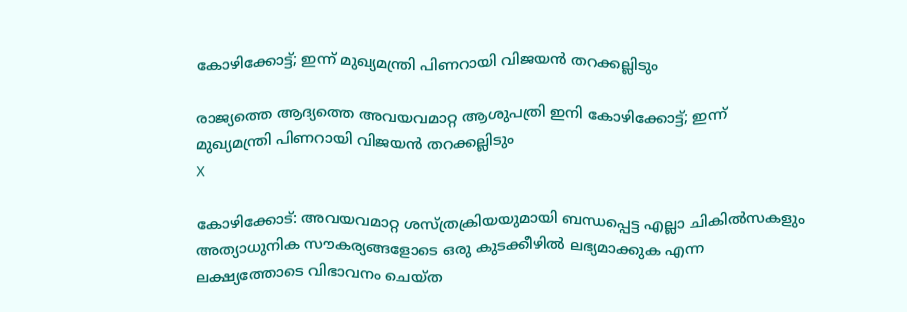കോഴിക്കോട്ട്; ഇന്ന് മുഖ്യമന്ത്രി പിണറായി വിജയന്‍ തറക്കല്ലിടും

രാജ്യത്തെ ആദ്യത്തെ അവയവമാറ്റ ആശുപത്രി ഇനി കോഴിക്കോട്ട്; ഇന്ന് മുഖ്യമന്ത്രി പിണറായി വിജയന്‍ തറക്കല്ലിടും
X

കോഴിക്കോട്: അവയവമാറ്റ ശസ്ത്രക്രിയയുമായി ബന്ധപ്പെട്ട എല്ലാ ചികില്‍സകളും അത്യാധുനിക സൗകര്യങ്ങളോടെ ഒരു കുടക്കീഴില്‍ ലഭ്യമാക്കുക എന്ന ലക്ഷ്യത്തോടെ വിഭാവനം ചെയ്ത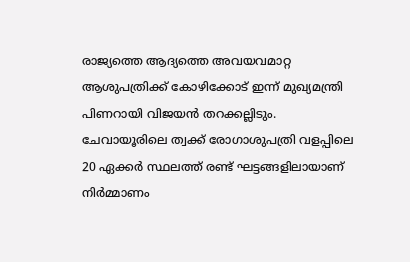രാജ്യത്തെ ആദ്യത്തെ അവയവമാറ്റ ആശുപത്രിക്ക് കോഴിക്കോട് ഇന്ന് മുഖ്യമന്ത്രി പിണറായി വിജയന്‍ തറക്കല്ലിടും. ചേവായൂരിലെ ത്വക്ക് രോഗാശുപത്രി വളപ്പിലെ 20 ഏക്കര്‍ സ്ഥലത്ത് രണ്ട് ഘട്ടങ്ങളിലായാണ് നിര്‍മ്മാണം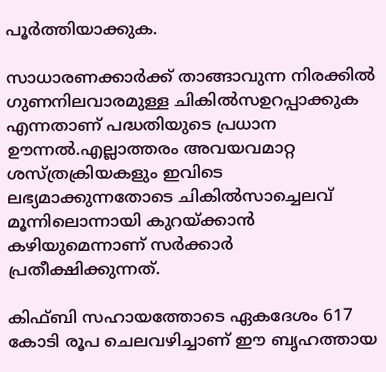പൂര്‍ത്തിയാക്കുക.

സാധാരണക്കാര്‍ക്ക് താങ്ങാവുന്ന നിരക്കില്‍ ഗുണനിലവാരമുള്ള ചികില്‍സഉറപ്പാക്കുക എന്നതാണ് പദ്ധതിയുടെ പ്രധാന ഊന്നല്‍.എല്ലാത്തരം അവയവമാറ്റ ശസ്ത്രക്രിയകളും ഇവിടെ ലഭ്യമാക്കുന്നതോടെ ചികില്‍സാച്ചെലവ് മൂന്നിലൊന്നായി കുറയ്ക്കാന്‍ കഴിയുമെന്നാണ് സര്‍ക്കാര്‍ പ്രതീക്ഷിക്കുന്നത്.

കിഫ്ബി സഹായത്തോടെ ഏകദേശം 617 കോടി രൂപ ചെലവഴിച്ചാണ് ഈ ബൃഹത്തായ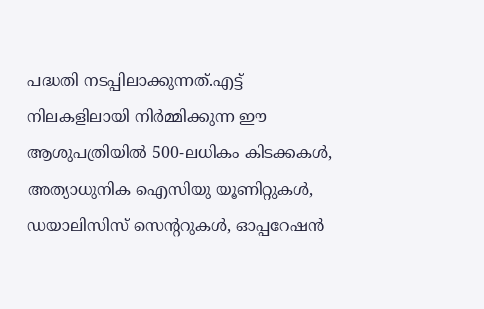പദ്ധതി നടപ്പിലാക്കുന്നത്.എട്ട് നിലകളിലായി നിര്‍മ്മിക്കുന്ന ഈ ആശുപത്രിയില്‍ 500-ലധികം കിടക്കകള്‍, അത്യാധുനിക ഐസിയു യൂണിറ്റുകള്‍, ഡയാലിസിസ് സെന്ററുകള്‍, ഓപ്പറേഷന്‍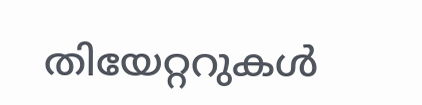തിയേറ്ററുകള്‍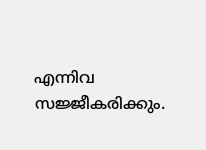എന്നിവ സജ്ജീകരിക്കും.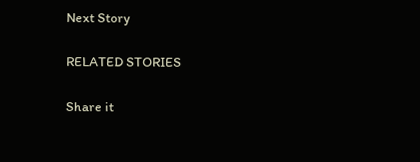Next Story

RELATED STORIES

Share it